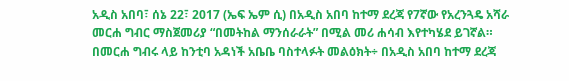አዲስ አበባ፣ ሰኔ 22፣ 2017 (ኤፍ ኤም ሲ) በአዲስ አበባ ከተማ ደረጃ የ7ኛው የአረንጓዴ አሻራ መርሐ ግብር ማስጀመሪያ “በመትከል ማንሰራራት” በሚል መሪ ሐሳብ እየተካሄደ ይገኛል።
በመርሐ ግብሩ ላይ ከንቲባ አዳነች አቤቤ ባስተላፉት መልዕክት÷ በአዲስ አበባ ከተማ ደረጃ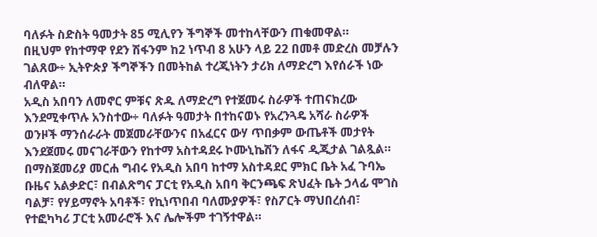ባለፉት ስድስት ዓመታት 85 ሚሊየን ችግኞች መተከላቸውን ጠቁመዋል።
በዚህም የከተማዋ የደን ሽፋንም ከ2 ነጥብ 8 አሁን ላይ 22 በመቶ መድረስ መቻሉን ገልጸው÷ ኢትዮጵያ ችግኞችን በመትከል ተረጂነትን ታሪክ ለማድረግ እየሰራች ነው ብለዋል።
አዲስ አበባን ለመኖር ምቹና ጽዱ ለማድረግ የተጀመሩ ስራዎች ተጠናክረው እንደሚቀጥሉ አንስተው÷ ባለፉት ዓመታት በተከናወኑ የአረንጓዴ አሻራ ስራዎች ወንዞች ማንሰራራት መጀመራቸውንና በአፈርና ውሃ ጥበቃም ውጤቶች መታየት እንደጀመሩ መናገራቸውን የከተማ አስተዳደሩ ኮሙኒኬሽን ለፋና ዲጂታል ገልጿል።
በማስጀመሪያ መርሐ ግብሩ የአዲስ አበባ ከተማ አስተዳደር ምክር ቤት አፈ ጉባኤ ቡዜና አልቃድር፣ በብልጽግና ፓርቲ የአዲስ አበባ ቅርንጫፍ ጽህፈት ቤት ኃላፊ ሞገስ ባልቻ፣ የሃይማኖት አባቶች፣ የኪነጥበብ ባለሙያዎች፣ የስፖርት ማህበረሰብ፣ የተፎካካሪ ፓርቲ አመራሮች እና ሌሎችም ተገኝተዋል።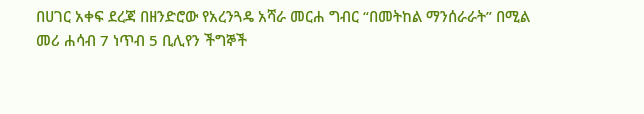በሀገር አቀፍ ደረጃ በዘንድሮው የአረንጓዴ አሻራ መርሐ ግብር “በመትከል ማንሰራራት” በሚል መሪ ሐሳብ 7 ነጥብ 5 ቢሊየን ችግኞች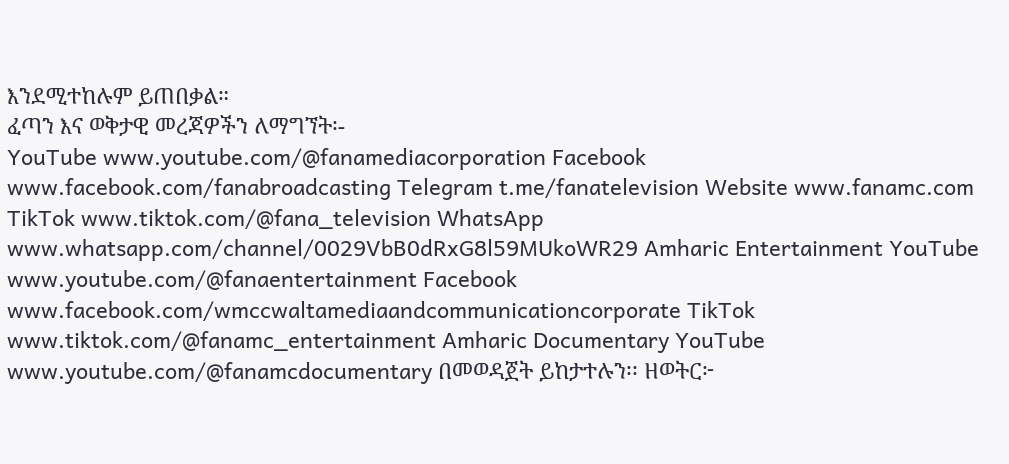እንደሚተከሉም ይጠበቃል።
ፈጣን እና ወቅታዊ መረጃዎችን ለማግኘት፡-
YouTube www.youtube.com/@fanamediacorporation Facebook www.facebook.com/fanabroadcasting Telegram t.me/fanatelevision Website www.fanamc.com TikTok www.tiktok.com/@fana_television WhatsApp www.whatsapp.com/channel/0029VbB0dRxG8l59MUkoWR29 Amharic Entertainment YouTube www.youtube.com/@fanaentertainment Facebook www.facebook.com/wmccwaltamediaandcommunicationcorporate TikTok www.tiktok.com/@fanamc_entertainment Amharic Documentary YouTube www.youtube.com/@fanamcdocumentary በመወዳጀት ይከታተሉን፡፡ ዘወትር፦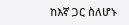ከእኛ ጋር ስለሆኑ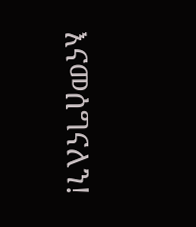እናመሰግናለን!